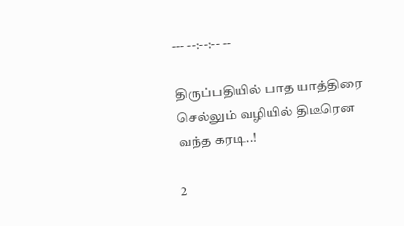--- --:--:-- --

திருப்பதியில் பாத யாத்திரை செல்லும் வழியில் திடீரென வந்த கரடி..!

2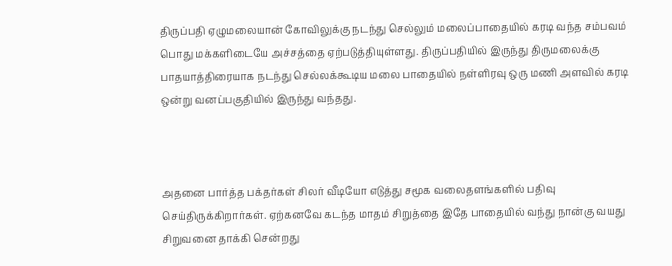திருப்பதி ஏழுமலையான் கோவிலுக்கு நடந்து செல்லும் மலைப்பாதையில் கரடி வந்த சம்பவம் பொது மக்களிடையே அச்சத்தை ஏற்படுத்தியுள்ளது. திருப்பதியில் இருந்து திருமலைக்கு பாதயாத்திரையாக நடந்து செல்லக்கூடிய மலை பாதையில் நள்ளிரவு ஒரு மணி அளவில் கரடி ஒன்று வனப்பகுதியில் இருந்து வந்தது.



அதனை பார்த்த பக்தர்கள் சிலர் வீடியோ எடுத்து சமூக வலைதளங்களில் பதிவு செய்திருக்கிறார்கள். ஏற்கனவே கடந்த மாதம் சிறுத்தை இதே பாதையில் வந்து நான்கு வயது சிறுவனை தாக்கி சென்றது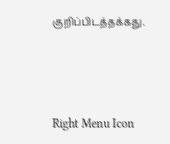குறிப்பிடத்தக்கது.



Right Menu Icon